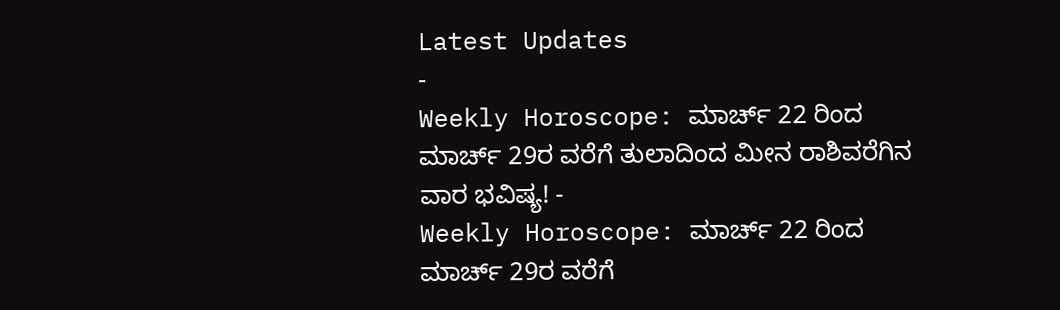Latest Updates
-
Weekly Horoscope: ಮಾರ್ಚ್ 22 ರಿಂದ ಮಾರ್ಚ್ 29ರ ವರೆಗೆ ತುಲಾದಿಂದ ಮೀನ ರಾಶಿವರೆಗಿನ ವಾರ ಭವಿಷ್ಯ! -
Weekly Horoscope: ಮಾರ್ಚ್ 22 ರಿಂದ ಮಾರ್ಚ್ 29ರ ವರೆಗೆ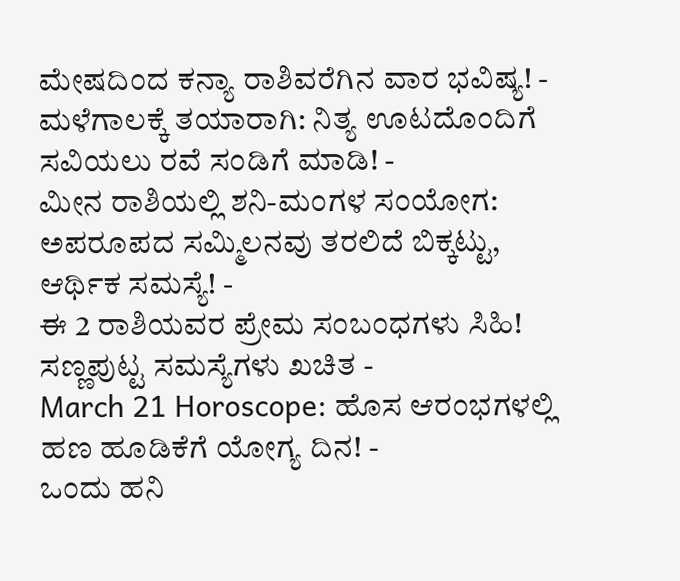ಮೇಷದಿಂದ ಕನ್ಯಾ ರಾಶಿವರೆಗಿನ ವಾರ ಭವಿಷ್ಯ! -
ಮಳೆಗಾಲಕ್ಕೆ ತಯಾರಾಗಿ: ನಿತ್ಯ ಊಟದೊಂದಿಗೆ ಸವಿಯಲು ರವೆ ಸಂಡಿಗೆ ಮಾಡಿ! -
ಮೀನ ರಾಶಿಯಲ್ಲಿ ಶನಿ-ಮಂಗಳ ಸಂಯೋಗ: ಅಪರೂಪದ ಸಮ್ಮಿಲನವು ತರಲಿದೆ ಬಿಕ್ಕಟ್ಟು, ಆರ್ಥಿಕ ಸಮಸ್ಯೆ! -
ಈ 2 ರಾಶಿಯವರ ಪ್ರೇಮ ಸಂಬಂಧಗಳು ಸಿಹಿ! ಸಣ್ಣಪುಟ್ಟ ಸಮಸ್ಯೆಗಳು ಖಚಿತ -
March 21 Horoscope: ಹೊಸ ಆರಂಭಗಳಲ್ಲಿ ಹಣ ಹೂಡಿಕೆಗೆ ಯೋಗ್ಯ ದಿನ! -
ಒಂದು ಹನಿ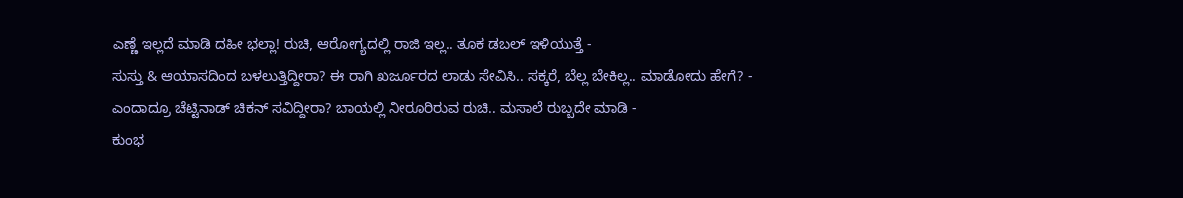ಎಣ್ಣೆ ಇಲ್ಲದೆ ಮಾಡಿ ದಹೀ ಭಲ್ಲಾ! ರುಚಿ, ಆರೋಗ್ಯದಲ್ಲಿ ರಾಜಿ ಇಲ್ಲ.. ತೂಕ ಡಬಲ್ ಇಳಿಯುತ್ತೆ -
ಸುಸ್ತು & ಆಯಾಸದಿಂದ ಬಳಲುತ್ತಿದ್ದೀರಾ? ಈ ರಾಗಿ ಖರ್ಜೂರದ ಲಾಡು ಸೇವಿಸಿ.. ಸಕ್ಕರೆ, ಬೆಲ್ಲ ಬೇಕಿಲ್ಲ.. ಮಾಡೋದು ಹೇಗೆ? -
ಎಂದಾದ್ರೂ ಚೆಟ್ಟಿನಾಡ್ ಚಿಕನ್ ಸವಿದ್ದೀರಾ? ಬಾಯಲ್ಲಿ ನೀರೂರಿರುವ ರುಚಿ.. ಮಸಾಲೆ ರುಬ್ಬದೇ ಮಾಡಿ -
ಕುಂಭ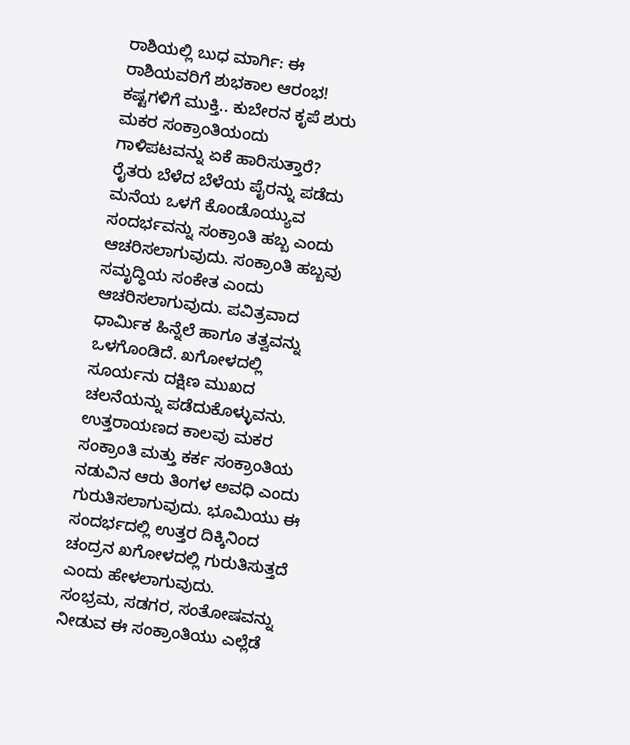ರಾಶಿಯಲ್ಲಿ ಬುಧ ಮಾರ್ಗಿ: ಈ ರಾಶಿಯವರಿಗೆ ಶುಭಕಾಲ ಆರಂಭ! ಕಷ್ಟಗಳಿಗೆ ಮುಕ್ತಿ.. ಕುಬೇರನ ಕೃಪೆ ಶುರು
ಮಕರ ಸಂಕ್ರಾಂತಿಯಂದು ಗಾಳಿಪಟವನ್ನು ಏಕೆ ಹಾರಿಸುತ್ತಾರೆ?
ರೈತರು ಬೆಳೆದ ಬೆಳೆಯ ಪೈರನ್ನು ಪಡೆದು ಮನೆಯ ಒಳಗೆ ಕೊಂಡೊಯ್ಯುವ ಸಂದರ್ಭವನ್ನು ಸಂಕ್ರಾಂತಿ ಹಬ್ಬ ಎಂದು ಆಚರಿಸಲಾಗುವುದು. ಸಂಕ್ರಾಂತಿ ಹಬ್ಬವು ಸಮೃದ್ಧಿಯ ಸಂಕೇತ ಎಂದು ಆಚರಿಸಲಾಗುವುದು. ಪವಿತ್ರವಾದ ಧಾರ್ಮಿಕ ಹಿನ್ನೆಲೆ ಹಾಗೂ ತತ್ವವನ್ನು ಒಳಗೊಂಡಿದೆ. ಖಗೋಳದಲ್ಲಿ ಸೂರ್ಯನು ದಕ್ಷಿಣ ಮುಖದ ಚಲನೆಯನ್ನು ಪಡೆದುಕೊಳ್ಳುವನು. ಉತ್ತರಾಯಣದ ಕಾಲವು ಮಕರ ಸಂಕ್ರಾಂತಿ ಮತ್ತು ಕರ್ಕ ಸಂಕ್ರಾಂತಿಯ ನಡುವಿನ ಆರು ತಿಂಗಳ ಅವಧಿ ಎಂದು ಗುರುತಿಸಲಾಗುವುದು. ಭೂಮಿಯು ಈ ಸಂದರ್ಭದಲ್ಲಿ ಉತ್ತರ ದಿಕ್ಕಿನಿಂದ ಚಂದ್ರನ ಖಗೋಳದಲ್ಲಿ ಗುರುತಿಸುತ್ತದೆ ಎಂದು ಹೇಳಲಾಗುವುದು.
ಸಂಭ್ರಮ, ಸಡಗರ, ಸಂತೋಷವನ್ನು ನೀಡುವ ಈ ಸಂಕ್ರಾಂತಿಯು ಎಲ್ಲೆಡೆ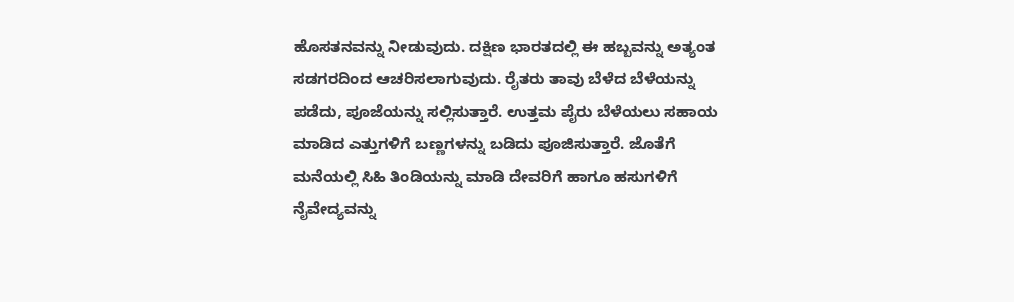ಹೊಸತನವನ್ನು ನೀಡುವುದು. ದಕ್ಷಿಣ ಭಾರತದಲ್ಲಿ ಈ ಹಬ್ಬವನ್ನು ಅತ್ಯಂತ ಸಡಗರದಿಂದ ಆಚರಿಸಲಾಗುವುದು. ರೈತರು ತಾವು ಬೆಳೆದ ಬೆಳೆಯನ್ನು ಪಡೆದು, ಪೂಜೆಯನ್ನು ಸಲ್ಲಿಸುತ್ತಾರೆ. ಉತ್ತಮ ಪೈರು ಬೆಳೆಯಲು ಸಹಾಯ ಮಾಡಿದ ಎತ್ತುಗಳಿಗೆ ಬಣ್ಣಗಳನ್ನು ಬಡಿದು ಪೂಜಿಸುತ್ತಾರೆ. ಜೊತೆಗೆ ಮನೆಯಲ್ಲಿ ಸಿಹಿ ತಿಂಡಿಯನ್ನು ಮಾಡಿ ದೇವರಿಗೆ ಹಾಗೂ ಹಸುಗಳಿಗೆ ನೈವೇದ್ಯವನ್ನು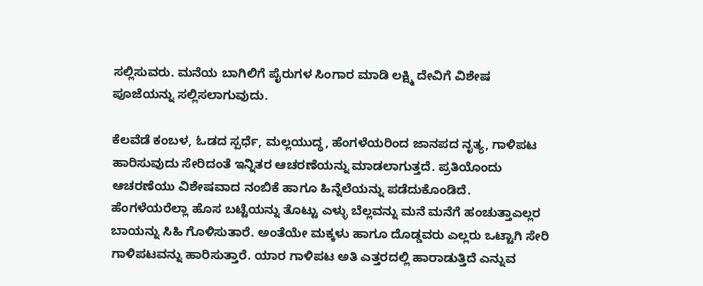ಸಲ್ಲಿಸುವರು. ಮನೆಯ ಬಾಗಿಲಿಗೆ ಪೈರುಗಳ ಸಿಂಗಾರ ಮಾಡಿ ಲಕ್ಷ್ಮಿ ದೇವಿಗೆ ವಿಶೇಷ ಪೂಜೆಯನ್ನು ಸಲ್ಲಿಸಲಾಗುವುದು.

ಕೆಲವೆಡೆ ಕಂಬಳ, ಓಡದ ಸ್ಪರ್ಧೆ, ಮಲ್ಲಯುದ್ಧ, ಹೆಂಗಳೆಯರಿಂದ ಜಾನಪದ ನೃತ್ಯ, ಗಾಳಿಪಟ ಹಾರಿಸುವುದು ಸೇರಿದಂತೆ ಇನ್ನಿತರ ಆಚರಣೆಯನ್ನು ಮಾಡಲಾಗುತ್ತದೆ. ಪ್ರತಿಯೊಂದು ಆಚರಣೆಯು ವಿಶೇಷವಾದ ನಂಬಿಕೆ ಹಾಗೂ ಹಿನ್ನೆಲೆಯನ್ನು ಪಡೆದುಕೊಂಡಿದೆ. ಹೆಂಗಳೆಯರೆಲ್ಲಾ ಹೊಸ ಬಟ್ಟೆಯನ್ನು ತೊಟ್ಟು ಎಳ್ಳು ಬೆಲ್ಲವನ್ನು ಮನೆ ಮನೆಗೆ ಹಂಚುತ್ತಾಎಲ್ಲರ ಬಾಯನ್ನು ಸಿಹಿ ಗೊಳಿಸುತಾರೆ. ಅಂತೆಯೇ ಮಕ್ಕಳು ಹಾಗೂ ದೊಡ್ಡವರು ಎಲ್ಲರು ಒಟ್ಟಾಗಿ ಸೇರಿ ಗಾಳಿಪಟವನ್ನು ಹಾರಿಸುತ್ತಾರೆ. ಯಾರ ಗಾಳಿಪಟ ಅತಿ ಎತ್ತರದಲ್ಲಿ ಹಾರಾಡುತ್ತಿದೆ ಎನ್ನುವ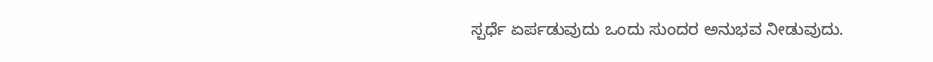ಸ್ಪರ್ಧೆ ಏರ್ಪಡುವುದು ಒಂದು ಸುಂದರ ಅನುಭವ ನೀಡುವುದು.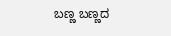ಬಣ್ಣ ಬಣ್ಣದ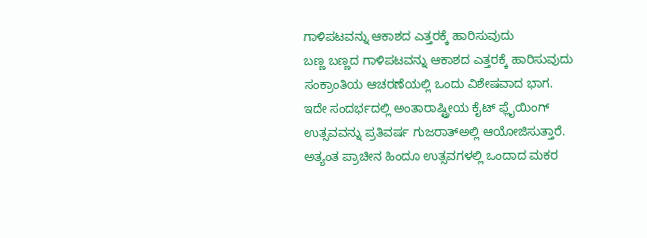ಗಾಳಿಪಟವನ್ನು ಆಕಾಶದ ಎತ್ತರಕ್ಕೆ ಹಾರಿಸುವುದು
ಬಣ್ಣ ಬಣ್ಣದ ಗಾಳಿಪಟವನ್ನು ಆಕಾಶದ ಎತ್ತರಕ್ಕೆ ಹಾರಿಸುವುದು ಸಂಕ್ರಾಂತಿಯ ಆಚರಣೆಯಲ್ಲಿ ಒಂದು ವಿಶೇಷವಾದ ಭಾಗ. ಇದೇ ಸಂದರ್ಭದಲ್ಲಿ ಅಂತಾರಾಷ್ಟ್ರೀಯ ಕೈಟ್ ಫ್ಲೈಯಿಂಗ್ ಉತ್ಸವವನ್ನು ಪ್ರತಿವರ್ಷ ಗುಜರಾತ್ಅಲ್ಲಿ ಆಯೋಜಿಸುತ್ತಾರೆ. ಅತ್ಯಂತ ಪ್ರಾಚೀನ ಹಿಂದೂ ಉತ್ಸವಗಳಲ್ಲಿ ಒಂದಾದ ಮಕರ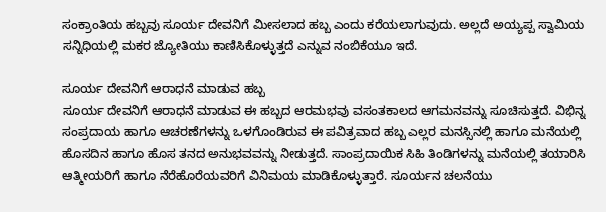ಸಂಕ್ರಾಂತಿಯ ಹಬ್ಬವು ಸೂರ್ಯ ದೇವನಿಗೆ ಮೀಸಲಾದ ಹಬ್ಬ ಎಂದು ಕರೆಯಲಾಗುವುದು. ಅಲ್ಲದೆ ಅಯ್ಯಪ್ಪ ಸ್ವಾಮಿಯ ಸನ್ನಿಧಿಯಲ್ಲಿ ಮಕರ ಜ್ಯೋತಿಯು ಕಾಣಿಸಿಕೊಳ್ಳುತ್ತದೆ ಎನ್ನುವ ನಂಬಿಕೆಯೂ ಇದೆ.

ಸೂರ್ಯ ದೇವನಿಗೆ ಆರಾಧನೆ ಮಾಡುವ ಹಬ್ಬ
ಸೂರ್ಯ ದೇವನಿಗೆ ಆರಾಧನೆ ಮಾಡುವ ಈ ಹಬ್ಬದ ಆರಮಭವು ವಸಂತಕಾಲದ ಆಗಮನವನ್ನು ಸೂಚಿಸುತ್ತದೆ. ವಿಭಿನ್ನ ಸಂಪ್ರದಾಯ ಹಾಗೂ ಆಚರಣೆಗಳನ್ನು ಒಳಗೊಂಡಿರುವ ಈ ಪವಿತ್ರವಾದ ಹಬ್ಬ ಎಲ್ಲರ ಮನಸ್ಸಿನಲ್ಲಿ ಹಾಗೂ ಮನೆಯಲ್ಲಿ ಹೊಸದಿನ ಹಾಗೂ ಹೊಸ ತನದ ಅನುಭವವನ್ನು ನೀಡುತ್ತದೆ. ಸಾಂಪ್ರದಾಯಿಕ ಸಿಹಿ ತಿಂಡಿಗಳನ್ನು ಮನೆಯಲ್ಲಿ ತಯಾರಿಸಿ ಆತ್ಮೀಯರಿಗೆ ಹಾಗೂ ನೆರೆಹೊರೆಯವರಿಗೆ ವಿನಿಮಯ ಮಾಡಿಕೊಳ್ಳುತ್ತಾರೆ. ಸೂರ್ಯನ ಚಲನೆಯು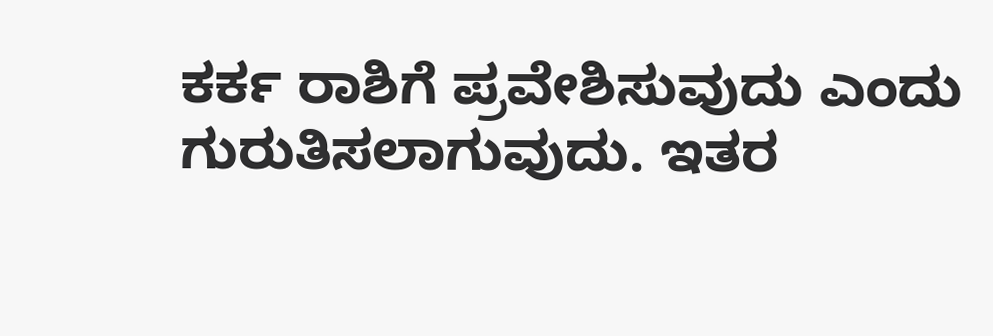ಕರ್ಕ ರಾಶಿಗೆ ಪ್ರವೇಶಿಸುವುದು ಎಂದು ಗುರುತಿಸಲಾಗುವುದು. ಇತರ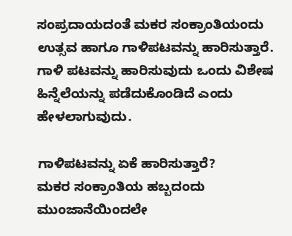ಸಂಪ್ರದಾಯದಂತೆ ಮಕರ ಸಂಕ್ರಾಂತಿಯಂದು ಉತ್ಸವ ಹಾಗೂ ಗಾಳಿಪಟವನ್ನು ಹಾರಿಸುತ್ತಾರೆ. ಗಾಳಿ ಪಟವನ್ನು ಹಾರಿಸುವುದು ಒಂದು ವಿಶೇಷ ಹಿನ್ನೆಲೆಯನ್ನು ಪಡೆದುಕೊಂಡಿದೆ ಎಂದು ಹೇಳಲಾಗುವುದು.

ಗಾಳಿಪಟವನ್ನು ಏಕೆ ಹಾರಿಸುತ್ತಾರೆ?
ಮಕರ ಸಂಕ್ರಾಂತಿಯ ಹಬ್ಬದಂದು ಮುಂಜಾನೆಯಿಂದಲೇ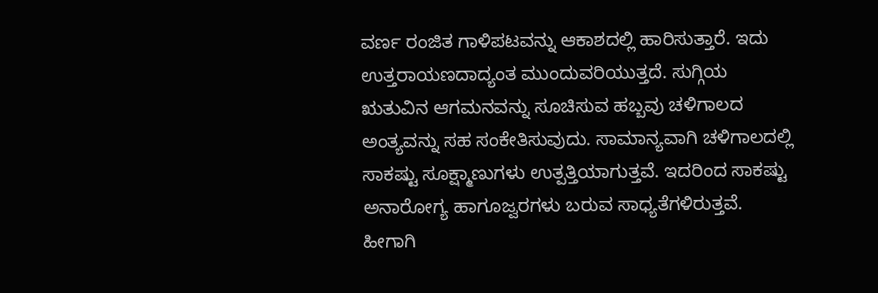ವರ್ಣ ರಂಜಿತ ಗಾಳಿಪಟವನ್ನು ಆಕಾಶದಲ್ಲಿ ಹಾರಿಸುತ್ತಾರೆ. ಇದು ಉತ್ತರಾಯಣದಾದ್ಯಂತ ಮುಂದುವರಿಯುತ್ತದೆ. ಸುಗ್ಗಿಯ ಋತುವಿನ ಆಗಮನವನ್ನು ಸೂಚಿಸುವ ಹಬ್ಬವು ಚಳಿಗಾಲದ ಅಂತ್ಯವನ್ನು ಸಹ ಸಂಕೇತಿಸುವುದು. ಸಾಮಾನ್ಯವಾಗಿ ಚಳಿಗಾಲದಲ್ಲಿ ಸಾಕಷ್ಟು ಸೂಕ್ಷ್ಮಾಣುಗಳು ಉತ್ಪತ್ತಿಯಾಗುತ್ತವೆ. ಇದರಿಂದ ಸಾಕಷ್ಟು ಅನಾರೋಗ್ಯ ಹಾಗೂಜ್ವರಗಳು ಬರುವ ಸಾಧ್ಯತೆಗಳಿರುತ್ತವೆ. ಹೀಗಾಗಿ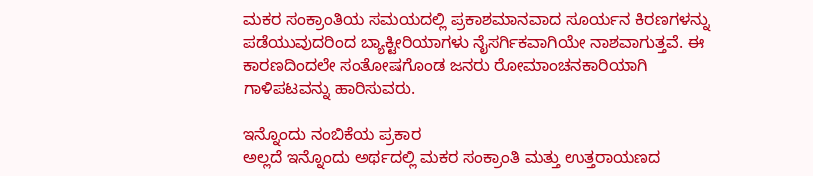ಮಕರ ಸಂಕ್ರಾಂತಿಯ ಸಮಯದಲ್ಲಿ ಪ್ರಕಾಶಮಾನವಾದ ಸೂರ್ಯನ ಕಿರಣಗಳನ್ನು ಪಡೆಯುವುದರಿಂದ ಬ್ಯಾಕ್ಟೀರಿಯಾಗಳು ನೈಸರ್ಗಿಕವಾಗಿಯೇ ನಾಶವಾಗುತ್ತವೆ. ಈ ಕಾರಣದಿಂದಲೇ ಸಂತೋಷಗೊಂಡ ಜನರು ರೋಮಾಂಚನಕಾರಿಯಾಗಿ ಗಾಳಿಪಟವನ್ನು ಹಾರಿಸುವರು.

ಇನ್ನೊಂದು ನಂಬಿಕೆಯ ಪ್ರಕಾರ
ಅಲ್ಲದೆ ಇನ್ನೊಂದು ಅರ್ಥದಲ್ಲಿ ಮಕರ ಸಂಕ್ರಾಂತಿ ಮತ್ತು ಉತ್ತರಾಯಣದ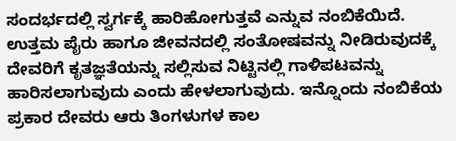ಸಂದರ್ಭದಲ್ಲಿ ಸ್ವರ್ಗಕ್ಕೆ ಹಾರಿಹೋಗುತ್ತವೆ ಎನ್ನುವ ನಂಬಿಕೆಯಿದೆ. ಉತ್ತಮ ಪೈರು ಹಾಗೂ ಜೀವನದಲ್ಲಿ ಸಂತೋಷವನ್ನು ನೀಡಿರುವುದಕ್ಕೆ ದೇವರಿಗೆ ಕೃತಜ್ಞತೆಯನ್ನು ಸಲ್ಲಿಸುವ ನಿಟ್ಟಿನಲ್ಲಿ ಗಾಳಿಪಟವನ್ನು ಹಾರಿಸಲಾಗುವುದು ಎಂದು ಹೇಳಲಾಗುವುದು. ಇನ್ನೊಂದು ನಂಬಿಕೆಯ ಪ್ರಕಾರ ದೇವರು ಆರು ತಿಂಗಳುಗಳ ಕಾಲ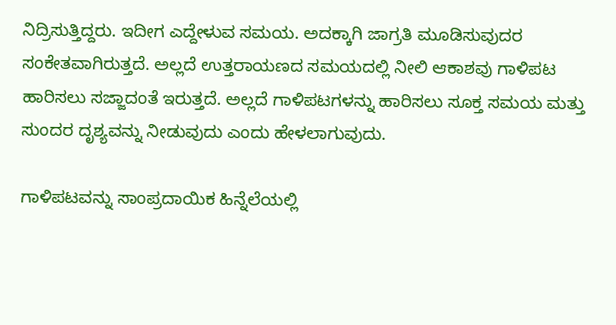ನಿದ್ರಿಸುತ್ತಿದ್ದರು. ಇದೀಗ ಎದ್ದೇಳುವ ಸಮಯ. ಅದಕ್ಕಾಗಿ ಜಾಗ್ರತಿ ಮೂಡಿಸುವುದರ ಸಂಕೇತವಾಗಿರುತ್ತದೆ. ಅಲ್ಲದೆ ಉತ್ತರಾಯಣದ ಸಮಯದಲ್ಲಿ ನೀಲಿ ಆಕಾಶವು ಗಾಳಿಪಟ ಹಾರಿಸಲು ಸಜ್ಜಾದಂತೆ ಇರುತ್ತದೆ. ಅಲ್ಲದೆ ಗಾಳಿಪಟಗಳನ್ನು ಹಾರಿಸಲು ಸೂಕ್ತ ಸಮಯ ಮತ್ತು ಸುಂದರ ದೃಶ್ಯವನ್ನು ನೀಡುವುದು ಎಂದು ಹೇಳಲಾಗುವುದು.

ಗಾಳಿಪಟವನ್ನು ಸಾಂಪ್ರದಾಯಿಕ ಹಿನ್ನೆಲೆಯಲ್ಲಿ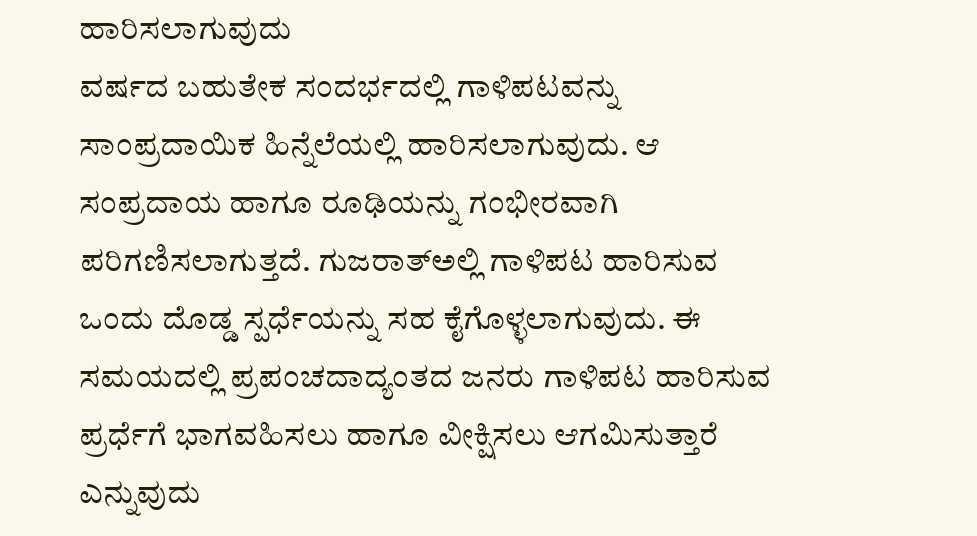ಹಾರಿಸಲಾಗುವುದು
ವರ್ಷದ ಬಹುತೇಕ ಸಂದರ್ಭದಲ್ಲಿ ಗಾಳಿಪಟವನ್ನು ಸಾಂಪ್ರದಾಯಿಕ ಹಿನ್ನೆಲೆಯಲ್ಲಿ ಹಾರಿಸಲಾಗುವುದು. ಆ ಸಂಪ್ರದಾಯ ಹಾಗೂ ರೂಢಿಯನ್ನು ಗಂಭೀರವಾಗಿ ಪರಿಗಣಿಸಲಾಗುತ್ತದೆ. ಗುಜರಾತ್ಅಲ್ಲಿ ಗಾಳಿಪಟ ಹಾರಿಸುವ ಒಂದು ದೊಡ್ಡ ಸ್ಪರ್ಧೆಯನ್ನು ಸಹ ಕೈಗೊಳ್ಳಲಾಗುವುದು. ಈ ಸಮಯದಲ್ಲಿ ಪ್ರಪಂಚದಾದ್ಯಂತದ ಜನರು ಗಾಳಿಪಟ ಹಾರಿಸುವ ಪ್ರರ್ಧೆಗೆ ಭಾಗವಹಿಸಲು ಹಾಗೂ ವೀಕ್ಷಿಸಲು ಆಗಮಿಸುತ್ತಾರೆ ಎನ್ನುವುದು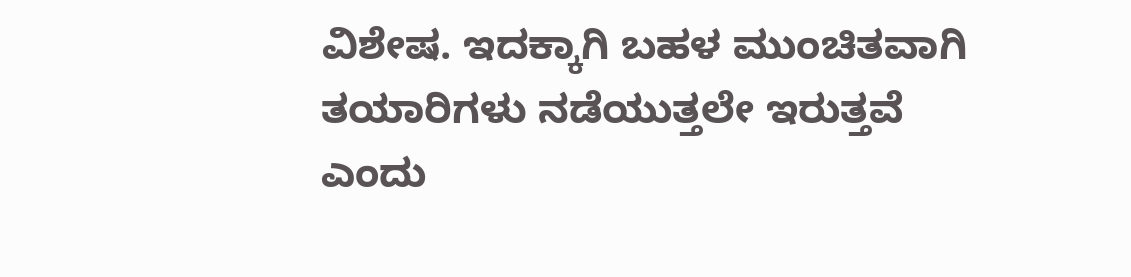ವಿಶೇಷ. ಇದಕ್ಕಾಗಿ ಬಹಳ ಮುಂಚಿತವಾಗಿ ತಯಾರಿಗಳು ನಡೆಯುತ್ತಲೇ ಇರುತ್ತವೆ ಎಂದು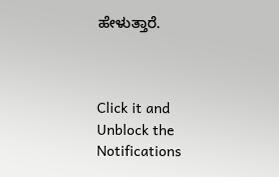ಹೇಳುತ್ತಾರೆ.



Click it and Unblock the Notifications